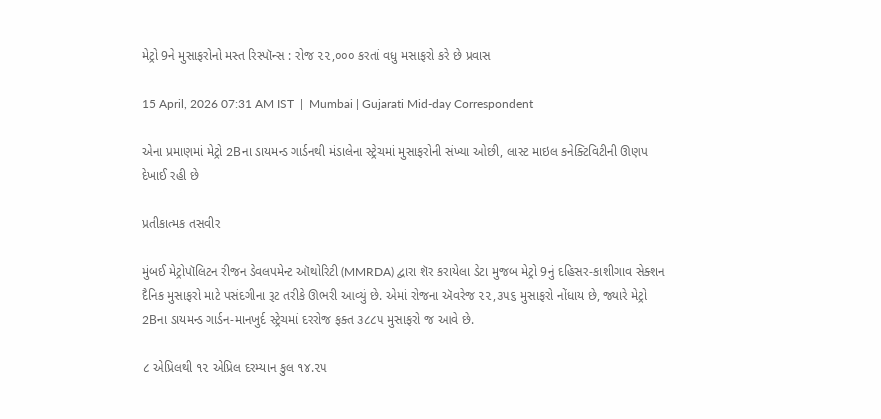મેટ્રો 9ને મુસાફરોનો મસ્ત રિસ્પૉન્સ : રોજ ૨૨,૦૦૦ કરતાં વધુ મસાફરો કરે છે પ્રવાસ

15 April, 2026 07:31 AM IST  |  Mumbai | Gujarati Mid-day Correspondent

એના પ્રમાણમાં મેટ્રો 2Bના ડાયમન્ડ ગાર્ડનથી મંડાલેના સ્ટ્રેચમાં મુસાફરોની સંખ્યા ઓછી, લાસ્ટ માઇલ કનેક્ટિવિટીની ઊણપ દેખાઈ રહી છે

પ્રતીકાત્મક તસવીર

મુંબઈ મેટ્રોપૉલિટન રીજન ડેવલપમેન્ટ ઑથોરિટી (MMRDA) દ્વારા શૅર કરાયેલા ડેટા મુજબ મેટ્રો 9નું દહિસર-કાશીગાવ સેક્શન દૈનિક મુસાફરો માટે પસંદગીના રૂટ તરીકે ઊભરી આવ્યું છે. એમાં રોજના ઍવરેજ ૨૨,૩૫૬ મુસાફરો નોંધાય છે, જ્યારે મેટ્રો 2Bના ડાયમન્ડ ગાર્ડન-માનખુર્દ સ્ટ્રેચમાં દરરોજ ફક્ત ૩૮૮૫ મુસાફરો જ આવે છે.

૮ એપ્રિલથી ૧૨ એપ્રિલ દરમ્યાન કુલ ૧૪.૨૫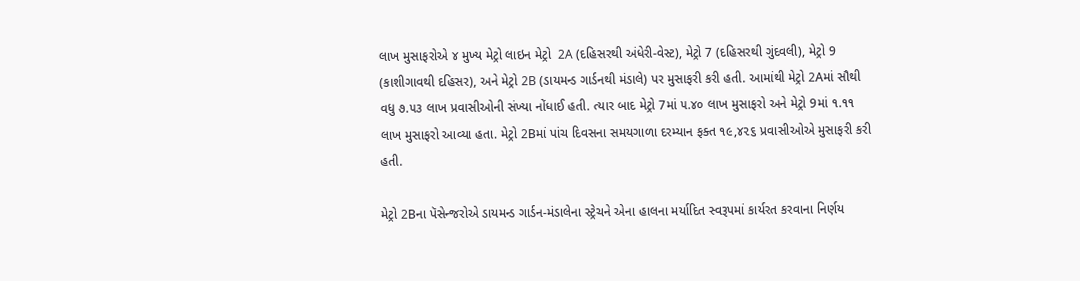લાખ મુસાફરોએ ૪ મુખ્ય મેટ્રો લાઇન મેટ્રો  2A (દહિસરથી અંધેરી-વેસ્ટ), મેટ્રો 7 (દહિસરથી ગુંદવલી), મેટ્રો 9 (કાશીગાવથી દહિસર), અને મેટ્રો 2B (ડાયમન્ડ ગાર્ડનથી મંડાલે) પર મુસાફરી કરી હતી. આમાંથી મેટ્રો 2Aમાં સૌથી વધુ ૭.૫૩ લાખ પ્રવાસીઓની સંખ્યા નોંધાઈ હતી. ત્યાર બાદ મેટ્રો 7માં ૫.૪૦ લાખ મુસાફરો અને મેટ્રો 9માં ૧.૧૧ લાખ મુસાફરો આવ્યા હતા. મેટ્રો 2Bમાં પાંચ દિવસના સમયગાળા દરમ્યાન ફક્ત ૧૯,૪૨૬ પ્રવાસીઓએ મુસાફરી કરી હતી.

મેટ્રો 2Bના પૅસેન્જરોએ ડાયમન્ડ ગાર્ડન-મંડાલેના સ્ટ્રેચને એના હાલના મર્યાદિત સ્વરૂપમાં કાર્યરત કરવાના નિર્ણય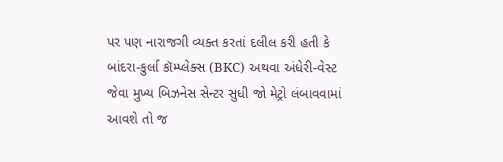પર પણ નારાજગી વ્યક્ત કરતાં દલીલ કરી હતી કે બાંદરા-કુર્લા કૉમ્પ્લેક્સ (BKC) અથવા અંધેરી-વેસ્ટ જેવા મુખ્ય બિઝનેસ સેન્ટર સુધી જો મેટ્રો લંબાવવામાં આવશે તો જ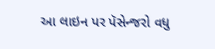આ લાઇન પર પૅસેન્જરો વધુ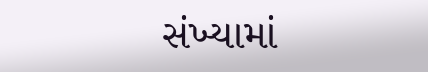સંખ્યામાં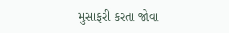મુસાફરી કરતા જોવા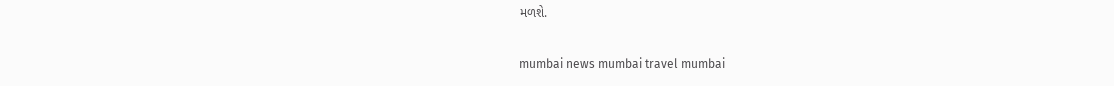મળશે.

mumbai news mumbai travel mumbai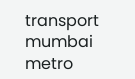transport mumbai metro